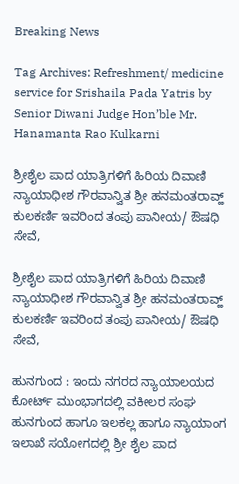Breaking News

Tag Archives: Refreshment/ medicine service for Srishaila Pada Yatris by Senior Diwani Judge Hon’ble Mr. Hanamanta Rao Kulkarni

ಶ್ರೀಶೈಲ ಪಾದ ಯಾತ್ರಿಗಳಿಗೆ ಹಿರಿಯ ದಿವಾಣಿ ನ್ಯಾಯಾಧೀಶ ಗೌರವಾನ್ವಿತ ಶ್ರೀ ಹನಮಂತರಾವ್ಹ್ ಕುಲಕರ್ಣಿ ಇವರಿಂದ ತಂಪು ಪಾನೀಯ/ ಔಷಧಿ ಸೇವೆ,

ಶ್ರೀಶೈಲ ಪಾದ ಯಾತ್ರಿಗಳಿಗೆ ಹಿರಿಯ ದಿವಾಣಿ ನ್ಯಾಯಾಧೀಶ ಗೌರವಾನ್ವಿತ ಶ್ರೀ ಹನಮಂತರಾವ್ಹ್ ಕುಲಕರ್ಣಿ ಇವರಿಂದ ತಂಪು ಪಾನೀಯ/ ಔಷಧಿ ಸೇವೆ,

ಹುನಗುಂದ : ಇಂದು ನಗರದ ನ್ಯಾಯಾಲಯದ ಕೋರ್ಟ್ ಮುಂಭಾಗದಲ್ಲಿ ವಕೀಲರ ಸಂಘ ಹುನಗುಂದ ಹಾಗೂ ಇಲಕಲ್ಲ ಹಾಗೂ ನ್ಯಾಯಾಂಗ ಇಲಾಖೆ ಸಯೋಗದಲ್ಲಿ ಶ್ರೀ ಶೈಲ ಪಾದ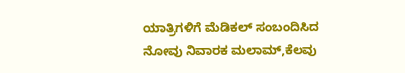ಯಾತ್ರಿಗಳಿಗೆ ಮೆಡಿಕಲ್ ಸಂಬಂದಿಸಿದ ನೋವು ನಿವಾರಕ ಮಲಾಮ್,ಕೆಲವು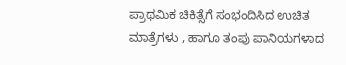ಪ್ರಾಥಮಿಕ ಚಿಕಿತ್ಸೆಗೆ ಸಂಭಂದಿಸಿದ ಉಚಿತ ಮಾತ್ರೆಗಳು , ಹಾಗೂ ತಂಪು ಪಾನಿಯಗಳಾದ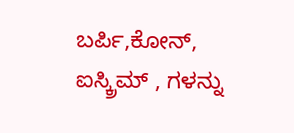ಬರ್ಪಿ,ಕೋನ್, ಐಸ್ಕ್ರಿಮ್ , ಗಳನ್ನು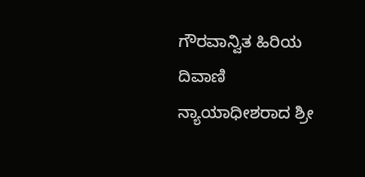ಗೌರವಾನ್ವಿತ ಹಿರಿಯ ದಿವಾಣಿ ನ್ಯಾಯಾಧೀಶರಾದ ಶ್ರೀ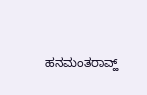ಹನಮಂತರಾವ್ಹ್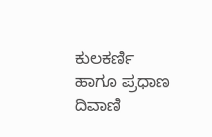ಕುಲಕರ್ಣಿ ಹಾಗೂ ಪ್ರಧಾಣ ದಿವಾಣಿ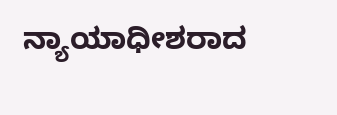ನ್ಯಾಯಾಧೀಶರಾದ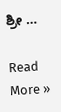ಶ್ರೀ …

Read More »